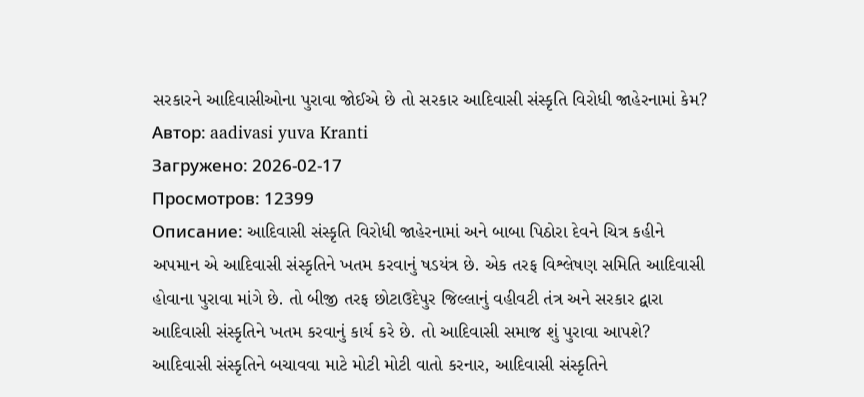સરકારને આદિવાસીઓના પુરાવા જોઈએ છે તો સરકાર આદિવાસી સંસ્કૃતિ વિરોધી જાહેરનામાં કેમ?
Автор: aadivasi yuva Kranti
Загружено: 2026-02-17
Просмотров: 12399
Описание: આદિવાસી સંસ્કૃતિ વિરોધી જાહેરનામાં અને બાબા પિઠોરા દેવને ચિત્ર કહીને અપમાન એ આદિવાસી સંસ્કૃતિને ખતમ કરવાનું ષડયંત્ર છે. એક તરફ વિશ્લેષણ સમિતિ આદિવાસી હોવાના પુરાવા માંગે છે. તો બીજી તરફ છોટાઉદેપુર જિલ્લાનું વહીવટી તંત્ર અને સરકાર દ્વારા આદિવાસી સંસ્કૃતિને ખતમ કરવાનું કાર્ય કરે છે. તો આદિવાસી સમાજ શું પુરાવા આપશે? આદિવાસી સંસ્કૃતિને બચાવવા માટે મોટી મોટી વાતો કરનાર, આદિવાસી સંસ્કૃતિને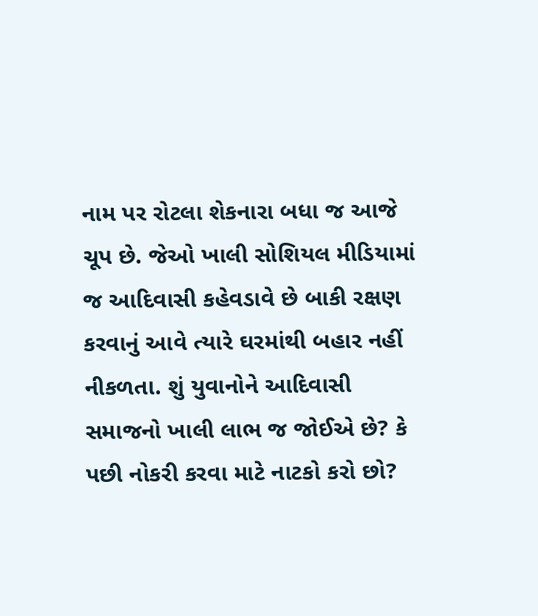નામ પર રોટલા શેકનારા બધા જ આજે ચૂપ છે. જેઓ ખાલી સોશિયલ મીડિયામાં જ આદિવાસી કહેવડાવે છે બાકી રક્ષણ કરવાનું આવે ત્યારે ઘરમાંથી બહાર નહીં નીકળતા. શું યુવાનોને આદિવાસી સમાજનો ખાલી લાભ જ જોઈએ છે? કે પછી નોકરી કરવા માટે નાટકો કરો છો?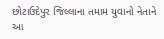છોટાઉદેપુર જિલ્લાના તમામ યુવાનો નેતાને આ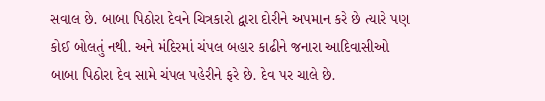સવાલ છે. બાબા પિઠોરા દેવને ચિત્રકારો દ્વારા દોરીને અપમાન કરે છે ત્યારે પણ કોઈ બોલતું નથી. અને મંદિરમાં ચંપલ બહાર કાઢીને જનારા આદિવાસીઓ બાબા પિઠોરા દેવ સામે ચંપલ પહેરીને ફરે છે. દેવ પર ચાલે છે.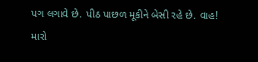પગ લગાવે છે. પીઠ પાછળ મૂકીને બેસી રહે છે. વાહ! મારો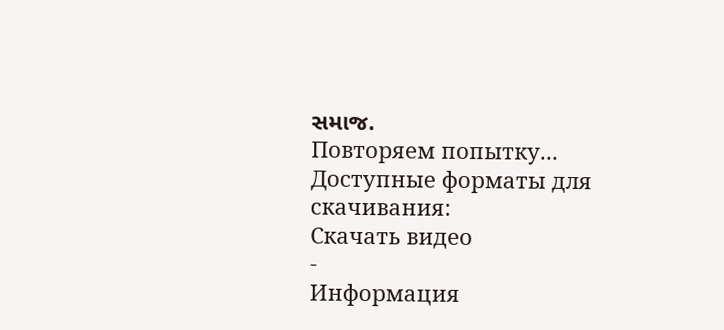સમાજ.
Повторяем попытку...
Доступные форматы для скачивания:
Скачать видео
-
Информация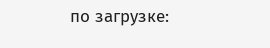по загрузке: